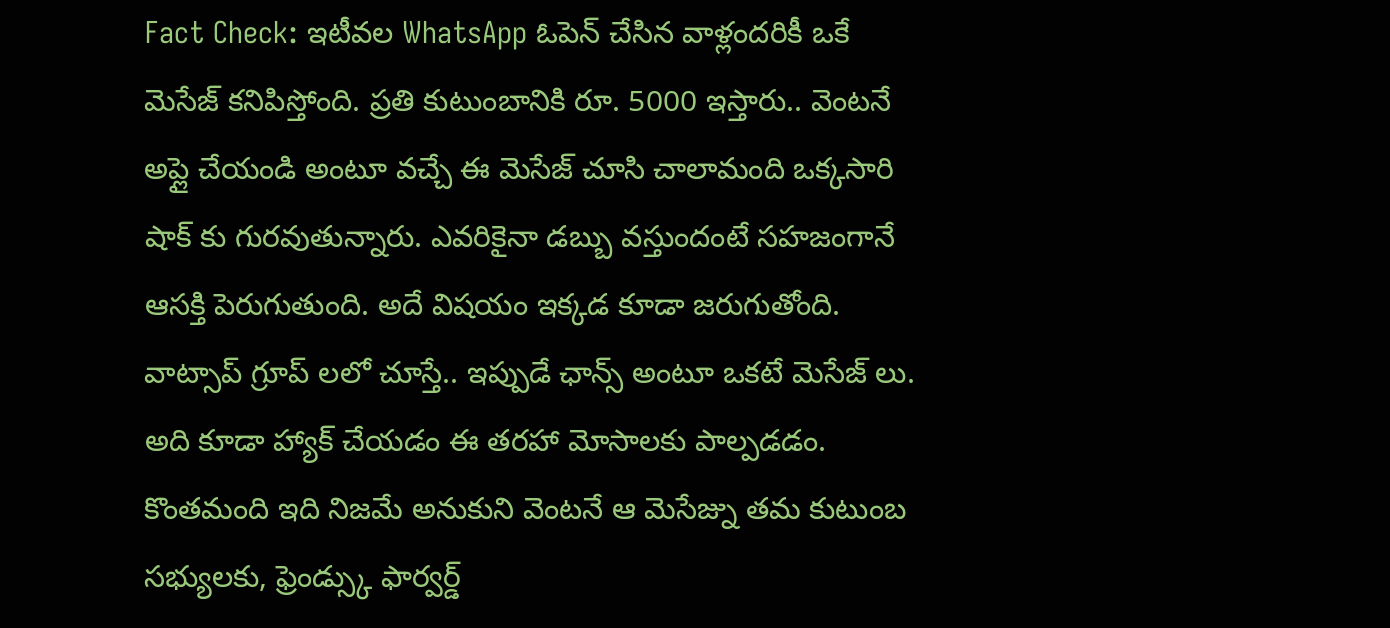Fact Check: ఇటీవల WhatsApp ఓపెన్ చేసిన వాళ్లందరికీ ఒకే మెసేజ్ కనిపిస్తోంది. ప్రతి కుటుంబానికి రూ. 5000 ఇస్తారు.. వెంటనే అప్లై చేయండి అంటూ వచ్చే ఈ మెసేజ్ చూసి చాలామంది ఒక్కసారి షాక్ కు గురవుతున్నారు. ఎవరికైనా డబ్బు వస్తుందంటే సహజంగానే ఆసక్తి పెరుగుతుంది. అదే విషయం ఇక్కడ కూడా జరుగుతోంది.
వాట్సాప్ గ్రూప్ లలో చూస్తే.. ఇప్పుడే ఛాన్స్ అంటూ ఒకటే మెసేజ్ లు. అది కూడా హ్యాక్ చేయడం ఈ తరహా మోసాలకు పాల్పడడం. కొంతమంది ఇది నిజమే అనుకుని వెంటనే ఆ మెసేజ్ను తమ కుటుంబ సభ్యులకు, ఫ్రెండ్స్కు ఫార్వర్డ్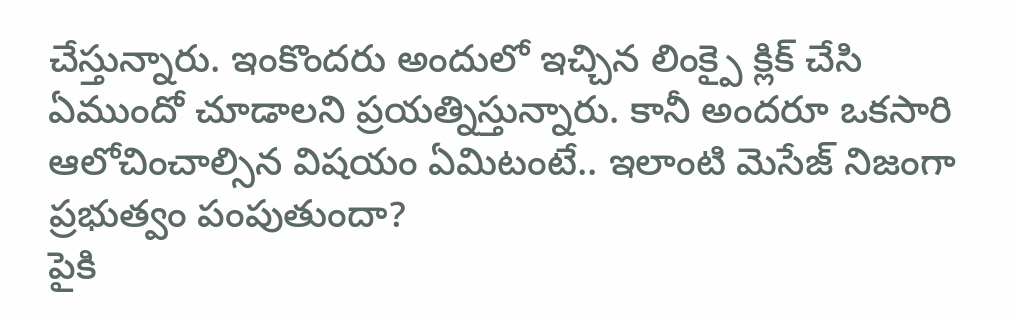చేస్తున్నారు. ఇంకొందరు అందులో ఇచ్చిన లింక్పై క్లిక్ చేసి ఏముందో చూడాలని ప్రయత్నిస్తున్నారు. కానీ అందరూ ఒకసారి ఆలోచించాల్సిన విషయం ఏమిటంటే.. ఇలాంటి మెసేజ్ నిజంగా ప్రభుత్వం పంపుతుందా?
పైకి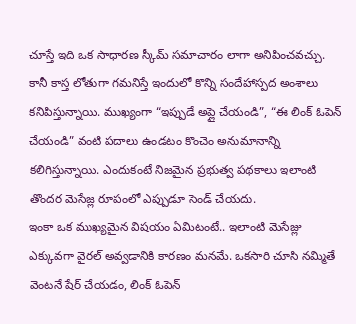చూస్తే ఇది ఒక సాధారణ స్కీమ్ సమాచారం లాగా అనిపించవచ్చు. కానీ కాస్త లోతుగా గమనిస్తే ఇందులో కొన్ని సందేహాస్పద అంశాలు కనిపిస్తున్నాయి. ముఖ్యంగా “ఇప్పుడే అప్లై చేయండి”, “ఈ లింక్ ఓపెన్ చేయండి” వంటి పదాలు ఉండటం కొంచెం అనుమానాన్ని కలిగిస్తున్నాయి. ఎందుకంటే నిజమైన ప్రభుత్వ పథకాలు ఇలాంటి తొందర మెసేజ్ల రూపంలో ఎప్పుడూ సెండ్ చేయదు.
ఇంకా ఒక ముఖ్యమైన విషయం ఏమిటంటే.. ఇలాంటి మెసేజ్లు ఎక్కువగా వైరల్ అవ్వడానికి కారణం మనమే. ఒకసారి చూసి నమ్మితే వెంటనే షేర్ చేయడం, లింక్ ఓపెన్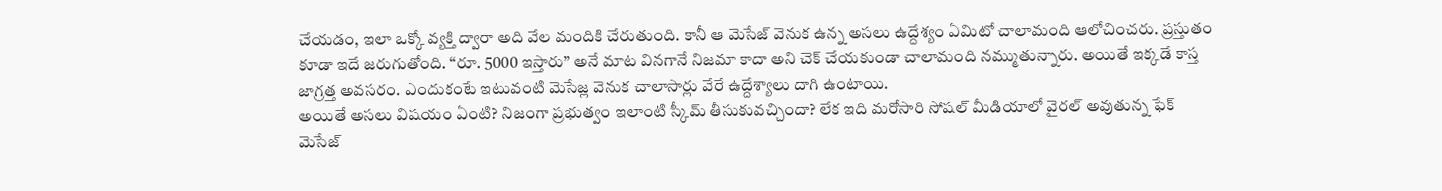చేయడం, ఇలా ఒక్కో వ్యక్తి ద్వారా అది వేల మందికి చేరుతుంది. కానీ ఆ మెసేజ్ వెనుక ఉన్న అసలు ఉద్దేశ్యం ఏమిటో చాలామంది ఆలోచించరు. ప్రస్తుతం కూడా ఇదే జరుగుతోంది. “రూ. 5000 ఇస్తారు” అనే మాట వినగానే నిజమా కాదా అని చెక్ చేయకుండా చాలామంది నమ్ముతున్నారు. అయితే ఇక్కడే కాస్త జాగ్రత్త అవసరం. ఎందుకంటే ఇటువంటి మెసేజ్ల వెనుక చాలాసార్లు వేరే ఉద్దేశ్యాలు దాగి ఉంటాయి.
అయితే అసలు విషయం ఏంటి? నిజంగా ప్రభుత్వం ఇలాంటి స్కీమ్ తీసుకువచ్చిందా? లేక ఇది మరోసారి సోషల్ మీడియాలో వైరల్ అవుతున్న ఫేక్ మెసేజ్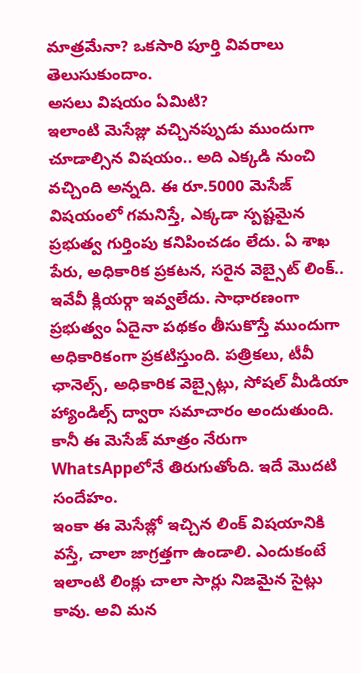మాత్రమేనా? ఒకసారి పూర్తి వివరాలు తెలుసుకుందాం.
అసలు విషయం ఏమిటి?
ఇలాంటి మెసేజ్లు వచ్చినప్పుడు ముందుగా చూడాల్సిన విషయం.. అది ఎక్కడి నుంచి వచ్చింది అన్నది. ఈ రూ.5000 మెసేజ్ విషయంలో గమనిస్తే, ఎక్కడా స్పష్టమైన ప్రభుత్వ గుర్తింపు కనిపించడం లేదు. ఏ శాఖ పేరు, అధికారిక ప్రకటన, సరైన వెబ్సైట్ లింక్.. ఇవేవీ క్లియర్గా ఇవ్వలేదు. సాధారణంగా ప్రభుత్వం ఏదైనా పథకం తీసుకొస్తే ముందుగా అధికారికంగా ప్రకటిస్తుంది. పత్రికలు, టీవీ ఛానెల్స్, అధికారిక వెబ్సైట్లు, సోషల్ మీడియా హ్యాండిల్స్ ద్వారా సమాచారం అందుతుంది. కానీ ఈ మెసేజ్ మాత్రం నేరుగా WhatsAppలోనే తిరుగుతోంది. ఇదే మొదటి సందేహం.
ఇంకా ఈ మెసేజ్లో ఇచ్చిన లింక్ విషయానికి వస్తే, చాలా జాగ్రత్తగా ఉండాలి. ఎందుకంటే ఇలాంటి లింక్లు చాలా సార్లు నిజమైన సైట్లు కావు. అవి మన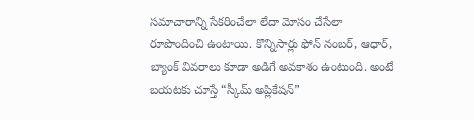సమాచారాన్ని సేకరించేలా లేదా మోసం చేసేలా రూపొందించి ఉంటాయి. కొన్నిసార్లు ఫోన్ నంబర్, ఆధార్, బ్యాంక్ వివరాలు కూడా అడిగే అవకాశం ఉంటుంది. అంటే బయటకు చూస్తే “స్కీమ్ అప్లికేషన్”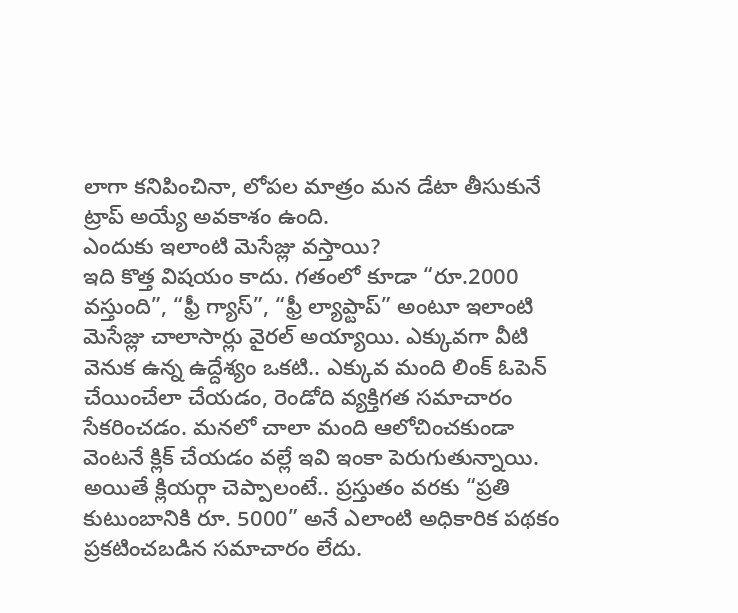లాగా కనిపించినా, లోపల మాత్రం మన డేటా తీసుకునే ట్రాప్ అయ్యే అవకాశం ఉంది.
ఎందుకు ఇలాంటి మెసేజ్లు వస్తాయి?
ఇది కొత్త విషయం కాదు. గతంలో కూడా “రూ.2000 వస్తుంది”, “ఫ్రీ గ్యాస్”, “ఫ్రీ ల్యాప్టాప్” అంటూ ఇలాంటి మెసేజ్లు చాలాసార్లు వైరల్ అయ్యాయి. ఎక్కువగా వీటి వెనుక ఉన్న ఉద్దేశ్యం ఒకటి.. ఎక్కువ మంది లింక్ ఓపెన్ చేయించేలా చేయడం, రెండోది వ్యక్తిగత సమాచారం సేకరించడం. మనలో చాలా మంది ఆలోచించకుండా వెంటనే క్లిక్ చేయడం వల్లే ఇవి ఇంకా పెరుగుతున్నాయి.
అయితే క్లియర్గా చెప్పాలంటే.. ప్రస్తుతం వరకు “ప్రతి కుటుంబానికి రూ. 5000” అనే ఎలాంటి అధికారిక పథకం ప్రకటించబడిన సమాచారం లేదు.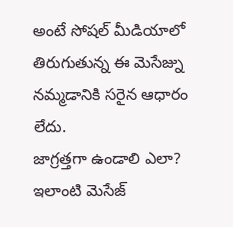అంటే సోషల్ మీడియాలో తిరుగుతున్న ఈ మెసేజ్ను నమ్మడానికి సరైన ఆధారం లేదు.
జాగ్రత్తగా ఉండాలి ఎలా?
ఇలాంటి మెసేజ్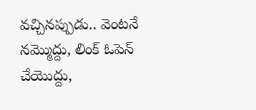వచ్చినప్పుడు.. వెంటనే నమ్మొద్దు, లింక్ ఓపెన్ చేయొద్దు,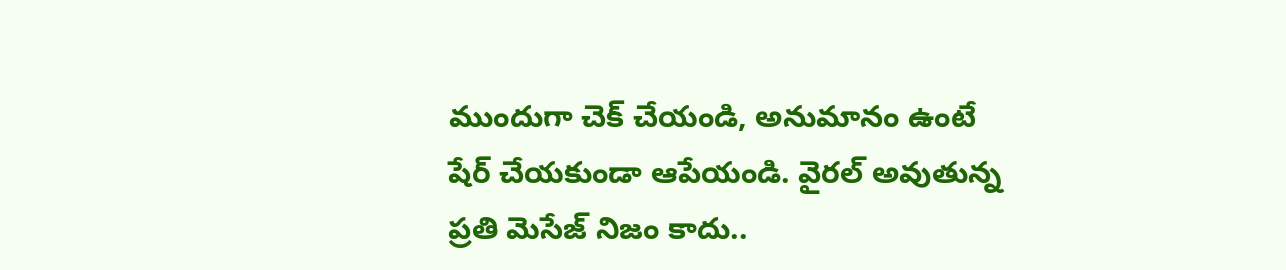ముందుగా చెక్ చేయండి, అనుమానం ఉంటే షేర్ చేయకుండా ఆపేయండి. వైరల్ అవుతున్న ప్రతి మెసేజ్ నిజం కాదు..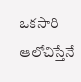ఒకసారి ఆలోచిస్తేనే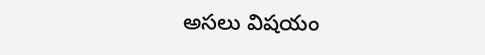అసలు విషయం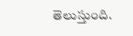తెలుస్తుంది.